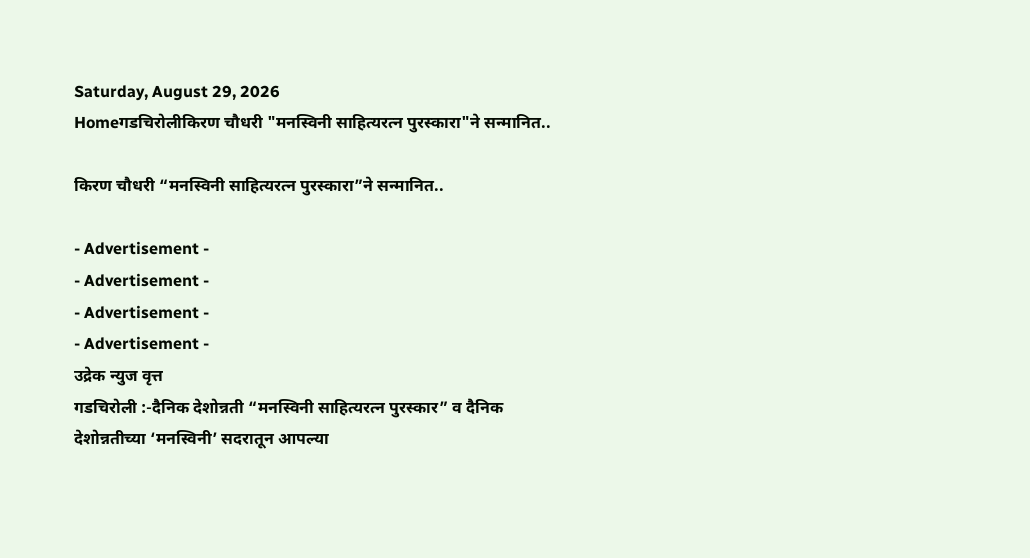Saturday, August 29, 2026
Homeगडचिरोलीकिरण चौधरी "मनस्विनी साहित्यरत्न पुरस्कारा"ने सन्मानित..

किरण चौधरी “मनस्विनी साहित्यरत्न पुरस्कारा”ने सन्मानित..

- Advertisement -
- Advertisement -
- Advertisement -
- Advertisement -
उद्रेक न्युज वृत्त
गडचिरोली :-दैनिक देशोन्नती “मनस्विनी साहित्यरत्न पुरस्कार” व दैनिक देशोन्नतीच्या ‘मनस्विनी’ सदरातून आपल्या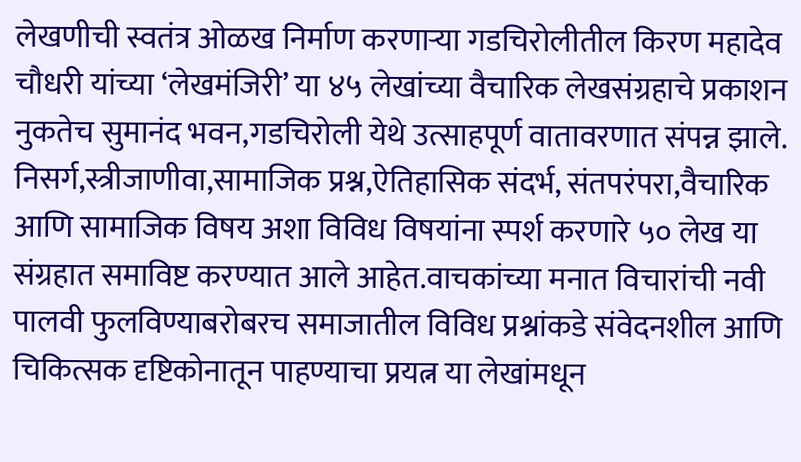लेखणीची स्वतंत्र ओळख निर्माण करणाऱ्या गडचिरोलीतील किरण महादेव चौधरी यांच्या ‘लेखमंजिरी’ या ४५ लेखांच्या वैचारिक लेखसंग्रहाचे प्रकाशन नुकतेच सुमानंद भवन,गडचिरोली येथे उत्साहपूर्ण वातावरणात संपन्न झाले.
निसर्ग,स्त्रीजाणीवा,सामाजिक प्रश्न,ऐतिहासिक संदर्भ, संतपरंपरा,वैचारिक आणि सामाजिक विषय अशा विविध विषयांना स्पर्श करणारे ५० लेख या संग्रहात समाविष्ट करण्यात आले आहेत.वाचकांच्या मनात विचारांची नवी पालवी फुलविण्याबरोबरच समाजातील विविध प्रश्नांकडे संवेदनशील आणि चिकित्सक दृष्टिकोनातून पाहण्याचा प्रयत्न या लेखांमधून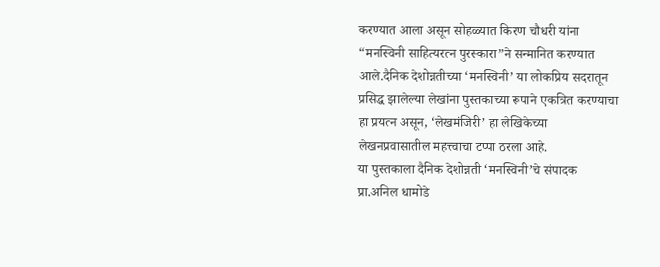करण्यात आला असून सोहळ्यात किरण चौधरी यांना “मनस्विनी साहित्यरत्न पुरस्कारा”ने सन्मानित करण्यात आले.दैनिक देशोन्नतीच्या ‘मनस्विनी’ या लोकप्रिय सदरातून प्रसिद्ध झालेल्या लेखांना पुस्तकाच्या रूपाने एकत्रित करण्याचा हा प्रयत्न असून, ‘लेखमंजिरी’ हा लेखिकेच्या लेखनप्रवासातील महत्त्वाचा टप्पा ठरला आहे.
या पुस्तकाला दैनिक देशोन्नती ‘मनस्विनी’चे संपादक  प्रा.अनिल धामोडे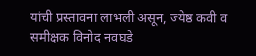यांची प्रस्तावना लाभली असून, ज्येष्ठ कवी व समीक्षक विनोद नवघडे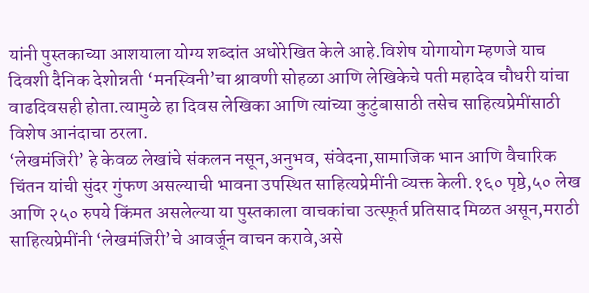यांनी पुस्तकाच्या आशयाला योग्य शब्दांत अधोरेखित केले आहे.विशेष योगायोग म्हणजे याच दिवशी दैनिक देशोन्नती ‘मनस्विनी’चा श्रावणी सोहळा आणि लेखिकेचे पती महादेव चौधरी यांचा वाढदिवसही होता.त्यामुळे हा दिवस लेखिका आणि त्यांच्या कुटुंबासाठी तसेच साहित्यप्रेमींसाठी विशेष आनंदाचा ठरला.
‘लेखमंजिरी’ हे केवळ लेखांचे संकलन नसून,अनुभव, संवेदना,सामाजिक भान आणि वैचारिक चिंतन यांची सुंदर गुंफण असल्याची भावना उपस्थित साहित्यप्रेमींनी व्यक्त केली.१६० पृष्ठे,५० लेख आणि २५० रुपये किंमत असलेल्या या पुस्तकाला वाचकांचा उत्स्फूर्त प्रतिसाद मिळत असून,मराठी साहित्यप्रेमींनी ‘लेखमंजिरी’चे आवर्जून वाचन करावे,असे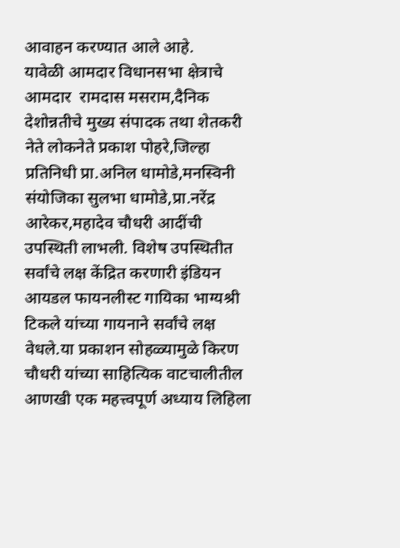आवाहन करण्यात आले आहे.
यावेळी आमदार विधानसभा क्षेत्राचे आमदार  रामदास मसराम,दैनिक देशोन्नतीचे मुख्य संपादक तथा शेतकरी नेते लोकनेते प्रकाश पोहरे,जिल्हा प्रतिनिधी प्रा.अनिल धामोडे,मनस्विनी संयोजिका सुलभा धामोडे,प्रा.नरेंद्र आरेकर,महादेव चौधरी आदींची उपस्थिती लाभली. विशेष उपस्थितीत सर्वांचे लक्ष केंद्रित करणारी इंडियन आयडल फायनलीस्ट गायिका भाग्यश्री टिकले यांच्या गायनाने सर्वांचे लक्ष वेधले.या प्रकाशन सोहळ्यामुळे किरण चौधरी यांच्या साहित्यिक वाटचालीतील आणखी एक महत्त्वपूर्ण अध्याय लिहिला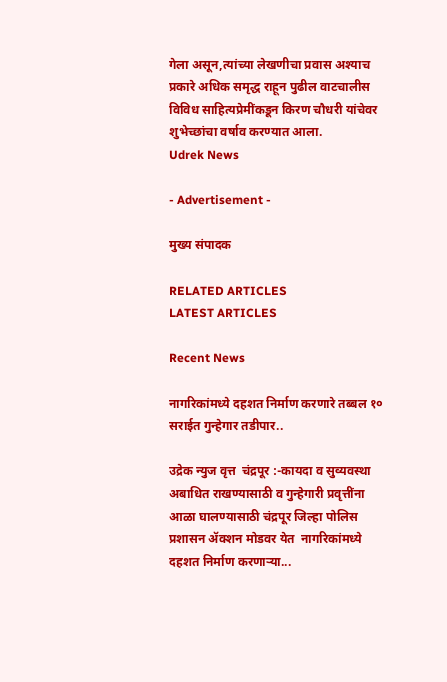गेला असून,त्यांच्या लेखणीचा प्रवास अश्याच प्रकारे अधिक समृद्ध राहून पुढील वाटचालीस विविध साहित्यप्रेमींकडून किरण चौधरी यांचेवर शुभेच्छांचा वर्षाव करण्यात आला.
Udrek News

- Advertisement -

मुख्य संपादक

RELATED ARTICLES
LATEST ARTICLES

Recent News

नागरिकांमध्ये दहशत निर्माण करणारे तब्बल १० सराईत गुन्हेगार तडीपार..

उद्रेक न्युज वृत्त  चंद्रपूर :-कायदा व सुव्यवस्था अबाधित राखण्यासाठी व गुन्हेगारी प्रवृत्तींना आळा घालण्यासाठी चंद्रपूर जिल्हा पोलिस प्रशासन ॲक्शन मोडवर येत  नागरिकांमध्ये दहशत निर्माण करणाऱ्या...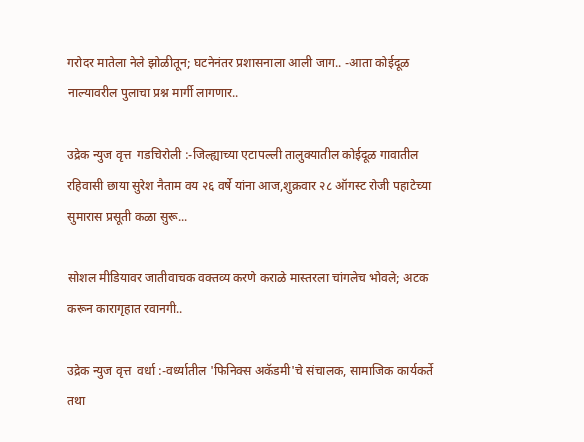गरोदर मातेला नेले झोळीतून; घटनेनंतर प्रशासनाला आली जाग.. -आता कोईदूळ नाल्यावरील पुलाचा प्रश्न मार्गी लागणार..

उद्रेक न्युज वृत्त  गडचिरोली :-जिल्ह्याच्या एटापल्ली तालुक्यातील कोईदूळ गावातील रहिवासी छाया सुरेश नैताम वय २६ वर्षे यांना आज,शुक्रवार २८ ऑगस्ट रोजी पहाटेच्या सुमारास प्रसूती कळा सुरू...

सोशल मीडियावर जातीवाचक वक्तव्य करणे कराळे मास्तरला चांगलेच भोवले; अटक करून कारागृहात रवानगी..

उद्रेक न्युज वृत्त  वर्धा :-वर्ध्यातील 'फिनिक्स अकॅडमी'चे संचालक, सामाजिक कार्यकर्ते तथा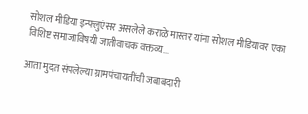सोशल मीडिया इन्फ्लुएंसर असलेले कराळे मास्तर यांना सोशल मीडियावर एका विशिष्ट समाजाविषयी जातीवाचक वक्तव्य...

आता मुदत संपलेल्या ग्रामपंचायतींची जबाबदारी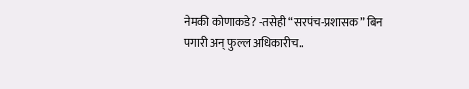नेमकी कोणाकडे? -तसेही “सरपंच-प्रशासक” बिन पगारी अन् फुल्ल अधिकारीच..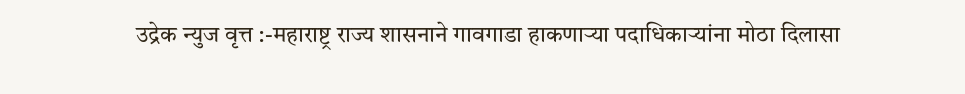उद्रेक न्युज वृत्त :-महाराष्ट्र राज्य शासनाने गावगाडा हाकणाऱ्या पदाधिकाऱ्यांना मोठा दिलासा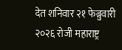देत शनिवार २१ फेब्रुवारी २०२६ रोजी महाराष्ट्र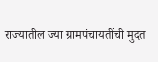राज्यातील ज्या ग्रामपंचायतींची मुदत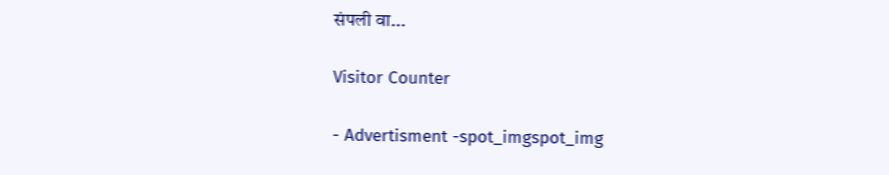संपली वा...

Visitor Counter

- Advertisment -spot_imgspot_img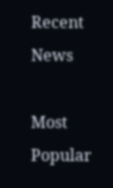Recent News

Most Popular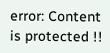error: Content is protected !!